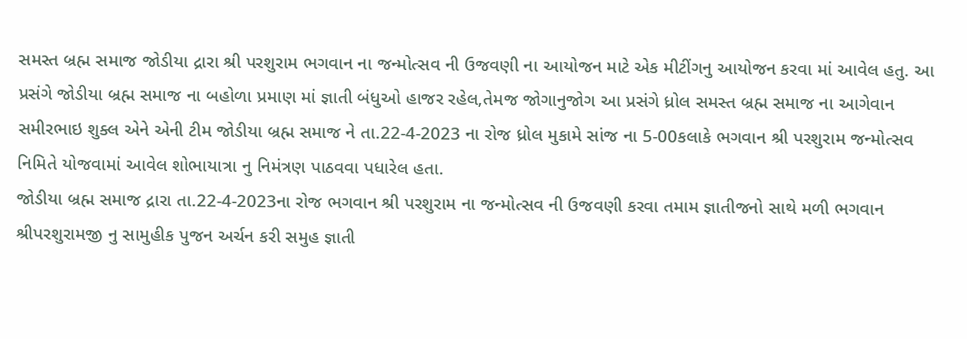સમસ્ત બ્રહ્મ સમાજ જોડીયા દ્રારા શ્રી પરશુરામ ભગવાન ના જન્મોત્સવ ની ઉજવણી ના આયોજન માટે એક મીટીંગનુ આયોજન કરવા માં આવેલ હતુ. આ પ્રસંગે જોડીયા બ્રહ્મ સમાજ ના બહોળા પ્રમાણ માં જ્ઞાતી બંધુઓ હાજર રહેલ,તેમજ જોગાનુજોગ આ પ્રસંગે ધ્રોલ સમસ્ત બ્રહ્મ સમાજ ના આગેવાન સમીરભાઇ શુક્લ એને એની ટીમ જોડીયા બ્રહ્મ સમાજ ને તા.22-4-2023 ના રોજ ધ્રોલ મુકામે સાંજ ના 5-00કલાકે ભગવાન શ્રી પરશુરામ જન્મોત્સવ નિમિતે યોજવામાં આવેલ શોભાયાત્રા નુ નિમંત્રણ પાઠવવા પધારેલ હતા.
જોડીયા બ્રહ્મ સમાજ દ્રારા તા.22-4-2023ના રોજ ભગવાન શ્રી પરશુરામ ના જન્મોત્સવ ની ઉજવણી કરવા તમામ જ્ઞાતીજનો સાથે મળી ભગવાન શ્રીપરશુરામજી નુ સામુહીક પુજન અર્ચન કરી સમુહ જ્ઞાતી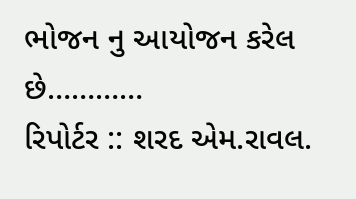ભોજન નુ આયોજન કરેલ છે…………
રિપોર્ટર :: શરદ એમ.રાવલ.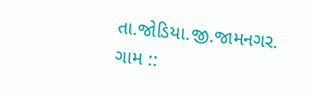તા.જોડિયા.જી.જામનગર.
ગામ ::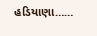હડિયાણા……